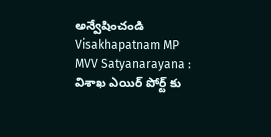అన్వేషించండి
Visakhapatnam MP MVV Satyanarayana : విశాఖ ఎయిర్ పోర్ట్ కు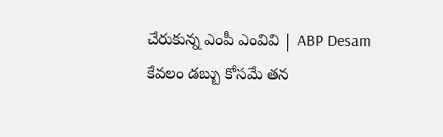చేరుకున్న ఎంపీ ఎంవివి | ABP Desam
కేవలం డబ్బు కోసమే తన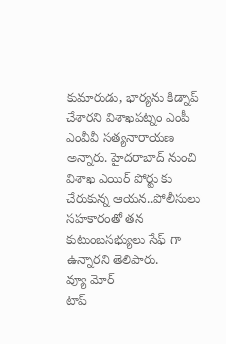కుమారుడు, భార్యను కిడ్నాప్ చేశారని విశాఖపట్నం ఎంపీ ఎంవీవీ సత్యనారాయణ అన్నారు. హైదరాబాద్ నుంచి విశాఖ ఎయిర్ పోర్టు కు చేరుకున్న ఆయన..పోలీసులు సహకారంతో తన కుటుంబసభ్యులు సేఫ్ గా ఉన్నారని తెలిపారు.
వ్యూ మోర్
టాప్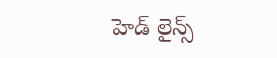హెడ్ లైన్స్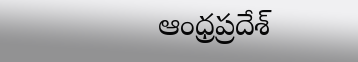ఆంధ్రప్రదేశ్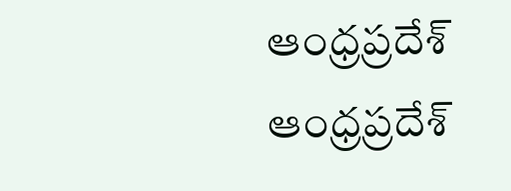ఆంధ్రప్రదేశ్
ఆంధ్రప్రదేశ్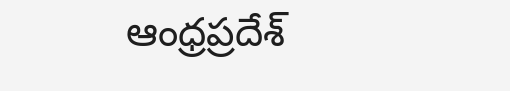ఆంధ్రప్రదేశ్